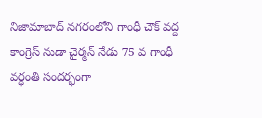నిజామాబాద్ నగరంలోని గాంధీ చౌక్ వద్ద కాంగ్రెస్ నుడా చైర్మన్ నేడు 75 వ గాంధీ వర్ధంతి సందర్భంగా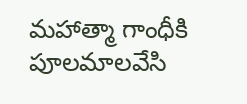మహాత్మా గాంధీకి పూలమాలవేసి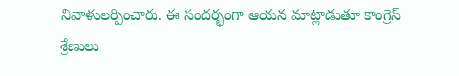నివాళులర్పించారు. ఈ సందర్భంగా ఆయన మాట్లాడుతూ కాంగ్రెస్ శ్రేణులు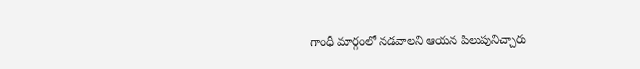గాంధీ మార్గంలో నడవాలని ఆయన పిలుపునిచ్చారు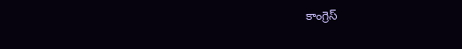కాంగ్రెస్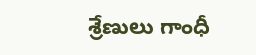శ్రేణులు గాంధీ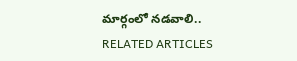మార్గంలో నడవాలి..
RELATED ARTICLES